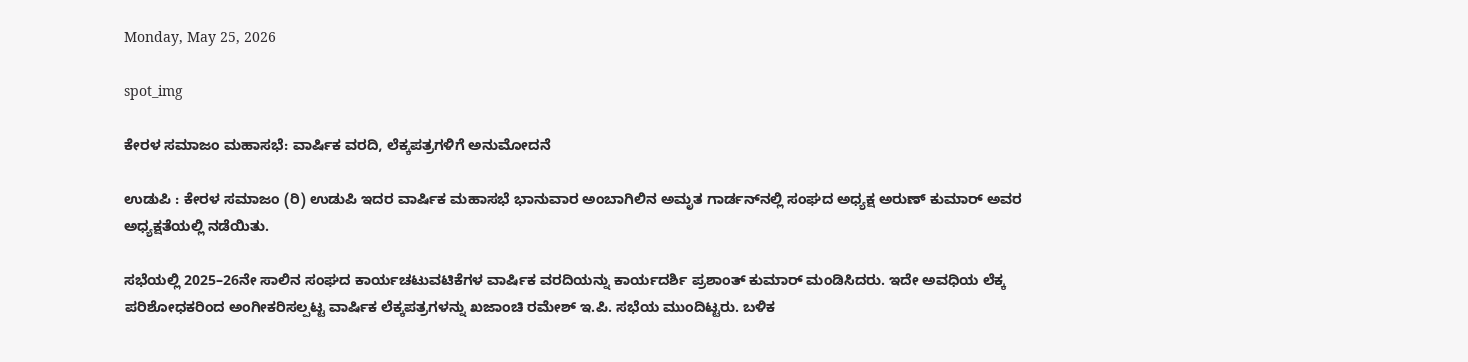Monday, May 25, 2026

spot_img

ಕೇರಳ ಸಮಾಜಂ ಮಹಾಸಭೆ: ವಾರ್ಷಿಕ ವರದಿ, ಲೆಕ್ಕಪತ್ರಗಳಿಗೆ ಅನುಮೋದನೆ

ಉಡುಪಿ : ಕೇರಳ ಸಮಾಜಂ (ರಿ) ಉಡುಪಿ ಇದರ ವಾರ್ಷಿಕ ಮಹಾಸಭೆ ಭಾನುವಾರ ಅಂಬಾಗಿಲಿನ ಅಮೃತ ಗಾರ್ಡನ್‌ನಲ್ಲಿ ಸಂಘದ ಅಧ್ಯಕ್ಷ ಅರುಣ್ ಕುಮಾರ್ ಅವರ ಅಧ್ಯಕ್ಷತೆಯಲ್ಲಿ ನಡೆಯಿತು.

ಸಭೆಯಲ್ಲಿ 2025–26ನೇ ಸಾಲಿನ ಸಂಘದ ಕಾರ್ಯಚಟುವಟಿಕೆಗಳ ವಾರ್ಷಿಕ ವರದಿಯನ್ನು ಕಾರ್ಯದರ್ಶಿ ಪ್ರಶಾಂತ್ ಕುಮಾರ್ ಮಂಡಿಸಿದರು. ಇದೇ ಅವಧಿಯ ಲೆಕ್ಕ ಪರಿಶೋಧಕರಿಂದ ಅಂಗೀಕರಿಸಲ್ಪಟ್ಟ ವಾರ್ಷಿಕ ಲೆಕ್ಕಪತ್ರಗಳನ್ನು ಖಜಾಂಚಿ ರಮೇಶ್ ಇ.ಪಿ. ಸಭೆಯ ಮುಂದಿಟ್ಟರು. ಬಳಿಕ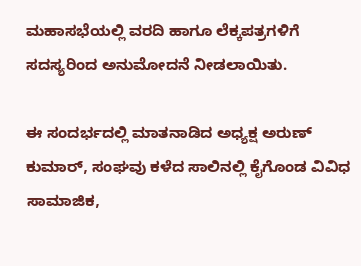ಮಹಾಸಭೆಯಲ್ಲಿ ವರದಿ ಹಾಗೂ ಲೆಕ್ಕಪತ್ರಗಳಿಗೆ ಸದಸ್ಯರಿಂದ ಅನುಮೋದನೆ ನೀಡಲಾಯಿತು.

ಈ ಸಂದರ್ಭದಲ್ಲಿ ಮಾತನಾಡಿದ ಅಧ್ಯಕ್ಷ ಅರುಣ್ ಕುಮಾರ್, ಸಂಘವು ಕಳೆದ ಸಾಲಿನಲ್ಲಿ ಕೈಗೊಂಡ ವಿವಿಧ ಸಾಮಾಜಿಕ,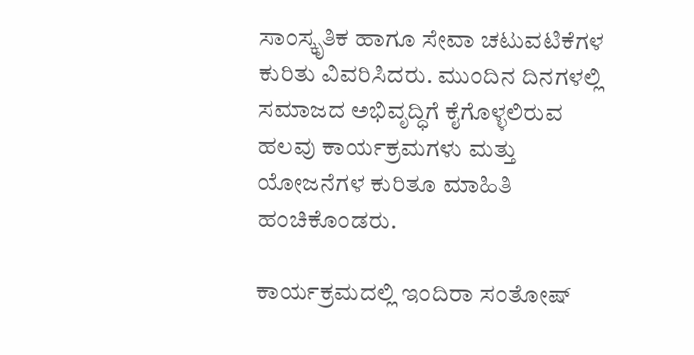ಸಾಂಸ್ಕೃತಿಕ ಹಾಗೂ ಸೇವಾ ಚಟುವಟಿಕೆಗಳ ಕುರಿತು ವಿವರಿಸಿದರು. ಮುಂದಿನ ದಿನಗಳಲ್ಲಿ ಸಮಾಜದ ಅಭಿವೃದ್ಧಿಗೆ ಕೈಗೊಳ್ಳಲಿರುವ ಹಲವು ಕಾರ್ಯಕ್ರಮಗಳು ಮತ್ತು ಯೋಜನೆಗಳ ಕುರಿತೂ ಮಾಹಿತಿ ಹಂಚಿಕೊಂಡರು.

ಕಾರ್ಯಕ್ರಮದಲ್ಲಿ ಇಂದಿರಾ ಸಂತೋಷ್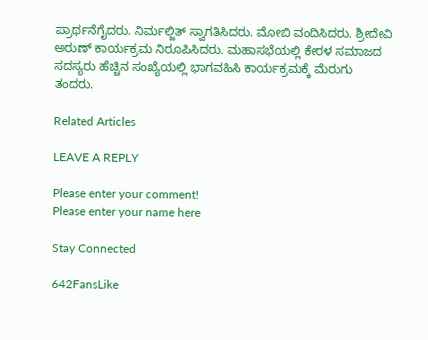ಪ್ರಾರ್ಥನೆಗೈದರು. ನಿರ್ಮಲ್ಜಿತ್ ಸ್ವಾಗತಿಸಿದರು. ಮೋಬಿ ವಂದಿಸಿದರು. ಶ್ರೀದೇವಿ ಅರುಣ್ ಕಾರ್ಯಕ್ರಮ ನಿರೂಪಿಸಿದರು. ಮಹಾಸಭೆಯಲ್ಲಿ ಕೇರಳ ಸಮಾಜದ ಸದಸ್ಯರು ಹೆಚ್ಚಿನ ಸಂಖ್ಯೆಯಲ್ಲಿ ಭಾಗವಹಿಸಿ ಕಾರ್ಯಕ್ರಮಕ್ಕೆ ಮೆರುಗು ತಂದರು.

Related Articles

LEAVE A REPLY

Please enter your comment!
Please enter your name here

Stay Connected

642FansLike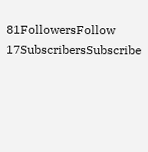81FollowersFollow
17SubscribersSubscribe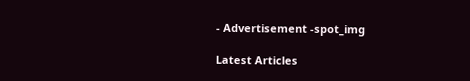- Advertisement -spot_img

Latest Articles